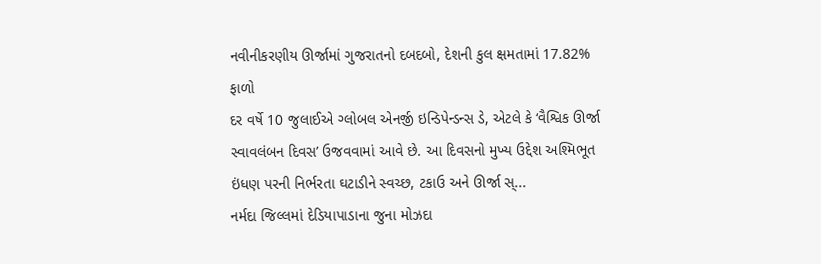નવીનીકરણીય ઊર્જામાં ગુજરાતનો દબદબો, દેશની કુલ ક્ષમતામાં 17.82% ફાળો
દર વર્ષે 10 જુલાઈએ ગ્લોબલ એનર્જી ઇન્ડિપેન્ડન્સ ડે, એટલે કે ‘વૈશ્વિક ઊર્જા સ્વાવલંબન દિવસ’ ઉજવવામાં આવે છે. આ દિવસનો મુખ્ય ઉદ્દેશ અશ્મિભૂત ઇંધણ પરની નિર્ભરતા ઘટાડીને સ્વચ્છ, ટકાઉ અને ઊર્જા સ્...
નર્મદા જિલ્લમાં દેડિયાપાડાના જુના મોઝદા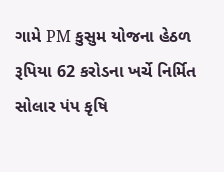ગામે PM કુસુમ યોજના હેઠળ રૂપિયા 62 કરોડના ખર્ચે નિર્મિત સોલાર પંપ કૃષિ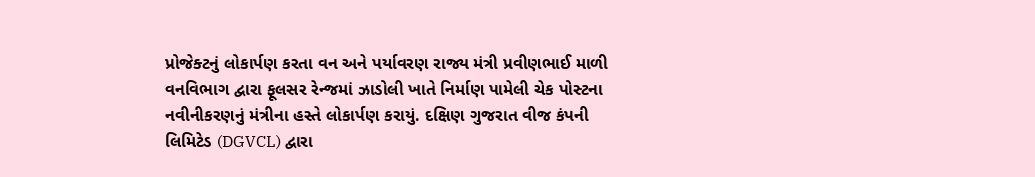પ્રોજેક્ટનું લોકાર્પણ કરતા વન અને પર્યાવરણ રાજ્ય મંત્રી પ્રવીણભાઈ માળી
વનવિભાગ દ્વારા ફૂલસર રેન્જમાં ઝાડોલી ખાતે નિર્માણ પામેલી ચેક પોસ્ટના નવીનીકરણનું મંત્રીના હસ્તે લોકાર્પણ કરાયું. દક્ષિણ ગુજરાત વીજ કંપની લિમિટેડ (DGVCL) દ્વારા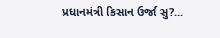પ્રધાનમંત્રી કિસાન ઉર્જા સુ?...